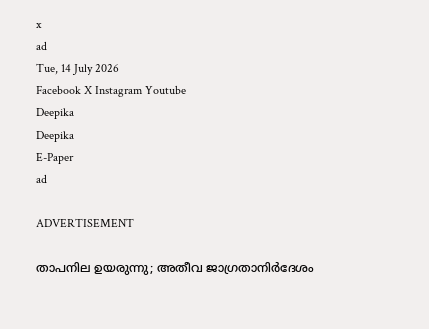x
ad
Tue, 14 July 2026
Facebook X Instagram Youtube
Deepika
Deepika
E-Paper
ad

ADVERTISEMENT

താപനില ഉയരുന്നു; അതീവ ജാഗ്രതാനിർദേശം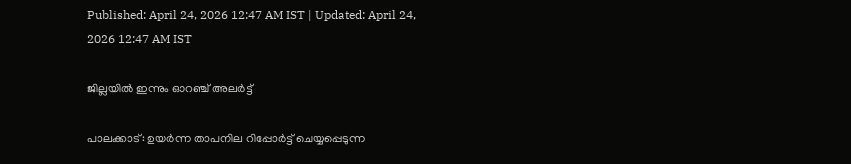Published: April 24, 2026 12:47 AM IST | Updated: April 24, 2026 12:47 AM IST

ജില്ലയിൽ ഇന്നും ഓറഞ്ച് അലർട്ട്

പാലക്കാട്: ഉയർന്ന താപനില റിപ്പോർട്ട് ചെയ്യപ്പെടുന്ന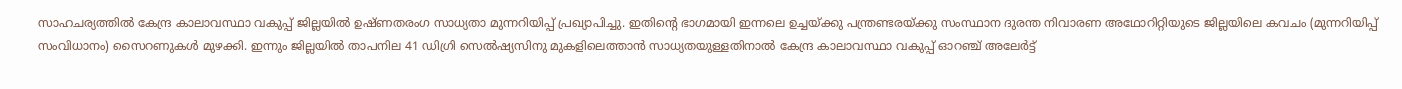സാഹചര്യത്തിൽ കേന്ദ്ര കാലാവസ്ഥാ വകുപ്പ് ജില്ലയിൽ ഉഷ്‌ണതരംഗ സാധ്യതാ മുന്നറിയിപ്പ് പ്രഖ്യാപിച്ചു. ഇതിന്‍റെ ഭാഗമായി ഇന്നലെ ഉച്ചയ്ക്കു പന്ത്രണ്ടരയ്ക്കു സംസ്ഥാന ദുരന്ത നിവാരണ അഥോറിറ്റിയുടെ ജില്ലയിലെ കവചം (മുന്നറിയിപ്പ് സംവിധാനം) സൈറണുകൾ മുഴക്കി. ഇന്നും ജില്ലയിൽ താപനില 41 ഡിഗ്രി സെൽഷ്യസിനു മുകളിലെത്താൻ സാധ്യതയുള്ളതിനാൽ കേന്ദ്ര കാലാവസ്ഥാ വകുപ്പ് ഓറഞ്ച് അലേർട്ട്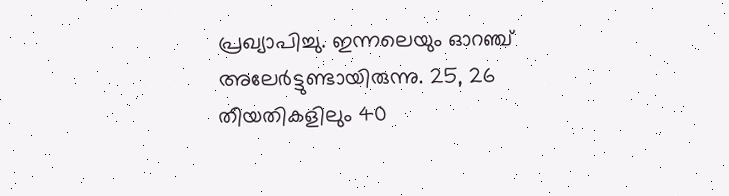പ്രഖ്യാപിച്ചു. ഇന്നലെയും ഓറഞ്ച് അലേർട്ടുണ്ടായിരുന്നു. 25, 26 തീയതികളിലും 40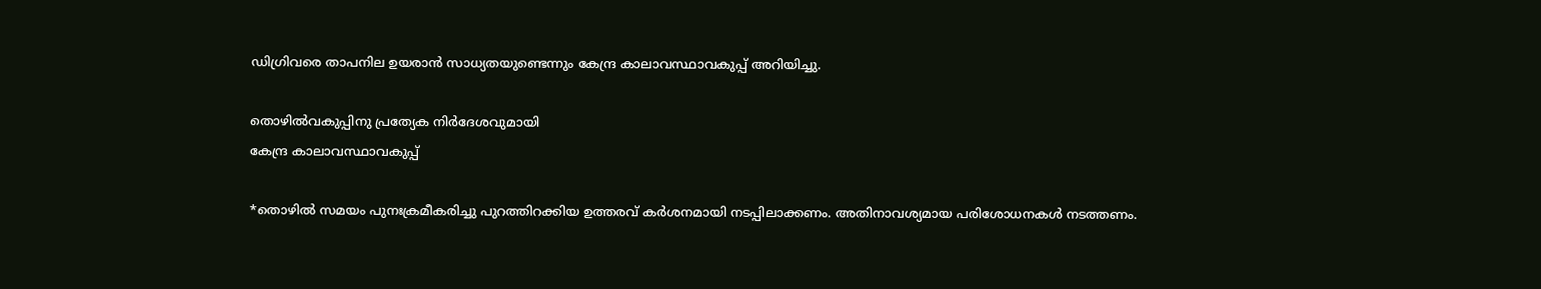ഡിഗ്രിവരെ താപനില ഉയരാൻ സാധ്യതയുണ്ടെന്നും കേന്ദ്ര കാലാവസ്ഥാവകുപ്പ് അറിയിച്ചു.

തൊഴിൽവകുപ്പിനു പ്രത്യേക നിർദേശവുമായി
കേന്ദ്ര കാലാവസ്ഥാവകുപ്പ്

*തൊഴിൽ സമയം പുനഃക്രമീകരിച്ചു പുറത്തിറക്കിയ ഉത്തരവ് കർശനമായി നടപ്പിലാക്കണം. അതിനാവശ്യമായ പരിശോധനകൾ നടത്തണം.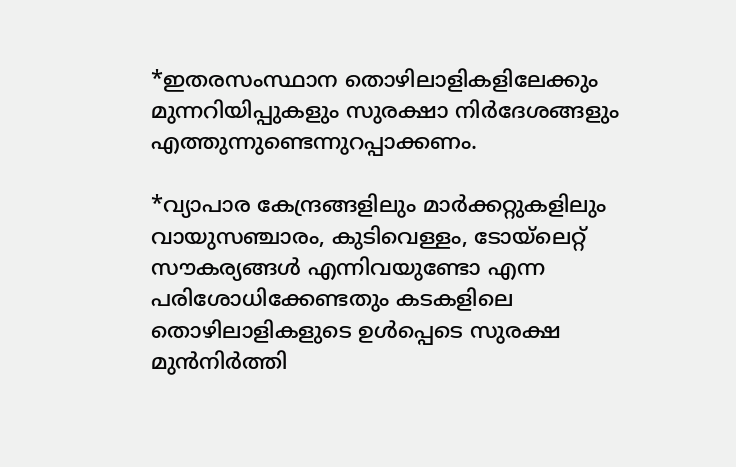*ഇതരസംസ്ഥാന തൊഴിലാളികളിലേക്കും മുന്നറിയിപ്പുകളും സുരക്ഷാ നിർദേശങ്ങളും എത്തുന്നുണ്ടെന്നുറപ്പാക്കണം.

*വ്യാപാര കേന്ദ്രങ്ങളിലും മാർക്കറ്റുകളിലും വായുസഞ്ചാരം, കുടിവെള്ളം, ടോയ്‌ലെറ്റ് സൗകര്യങ്ങൾ എന്നിവയുണ്ടോ എന്ന പരിശോധിക്കേണ്ടതും കടകളിലെ തൊഴിലാളികളുടെ ഉൾപ്പെടെ സുരക്ഷ മുൻനിർത്തി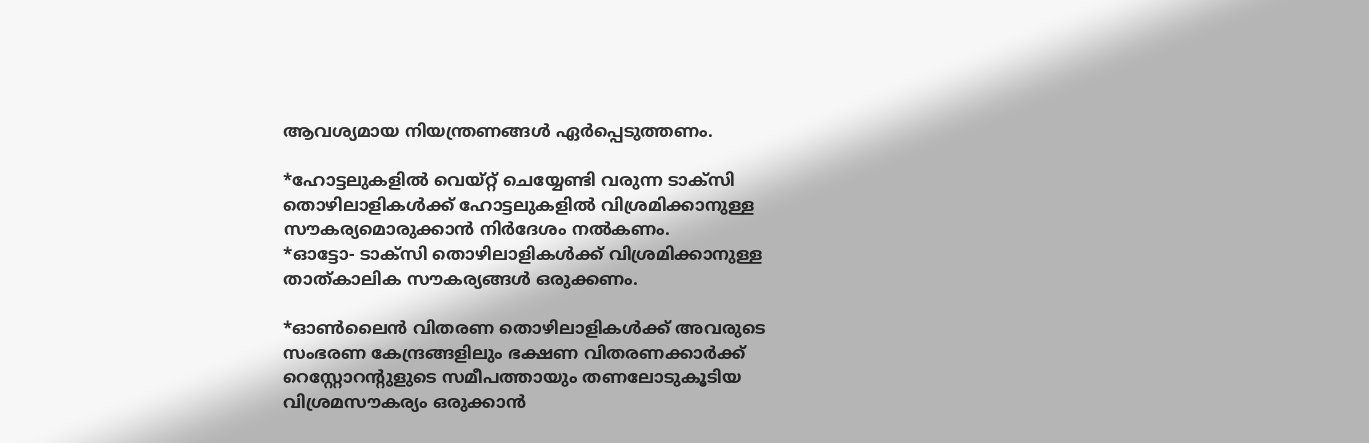ആവശ്യമായ നിയന്ത്രണങ്ങൾ ഏർപ്പെടുത്തണം.

*ഹോട്ടലുകളിൽ വെയ്റ്റ് ചെയ്യേണ്ടി വരുന്ന ടാക്സി തൊഴിലാളികൾക്ക് ഹോട്ടലുകളിൽ വിശ്രമിക്കാനുള്ള സൗകര്യമൊരുക്കാൻ നിർദേശം നൽകണം.
*ഓട്ടോ- ടാക്സി തൊഴിലാളികൾക്ക് വിശ്രമിക്കാനുള്ള താത്കാലിക സൗകര്യങ്ങൾ ഒരുക്കണം.

*ഓൺലൈൻ വിതരണ തൊഴിലാളികൾക്ക് അവരുടെ സംഭരണ കേന്ദ്രങ്ങളിലും ഭക്ഷണ വിതരണക്കാർക്ക് റെസ്റ്റോറന്‍റുളുടെ സമീപത്തായും തണലോടുകൂടിയ വിശ്രമസൗകര്യം ഒരുക്കാൻ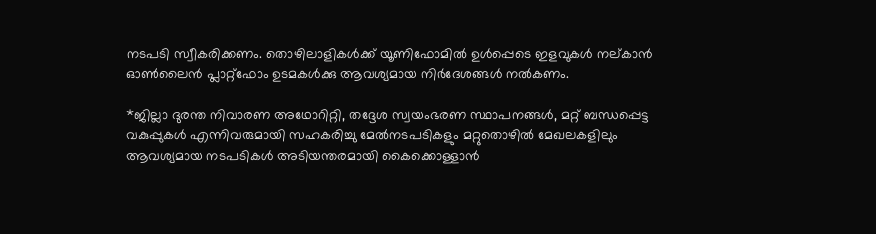നടപടി സ്വീകരിക്കണം. തൊഴിലാളികൾക്ക് യൂണിഫോമിൽ ഉൾപ്പെടെ ഇളവുകൾ നല്കാൻ ഓൺലൈൻ പ്ലാറ്റ്ഫോം ഉടമകൾക്കു ആവശ്യമായ നിർദേശങ്ങൾ നൽകണം.

*ജില്ലാ ദുരന്ത നിവാരണ അഥോറിറ്റി, തദ്ദേശ സ്വയംഭരണ സ്ഥാപനങ്ങൾ, മറ്റ് ബന്ധപ്പെട്ട വകുപ്പുകൾ എന്നിവരുമായി സഹകരിച്ചു മേൽനടപടികളും മറ്റുതൊഴിൽ മേഖലകളിലും ആവശ്യമായ നടപടികൾ അടിയന്തരമായി കൈക്കൊള്ളാൻ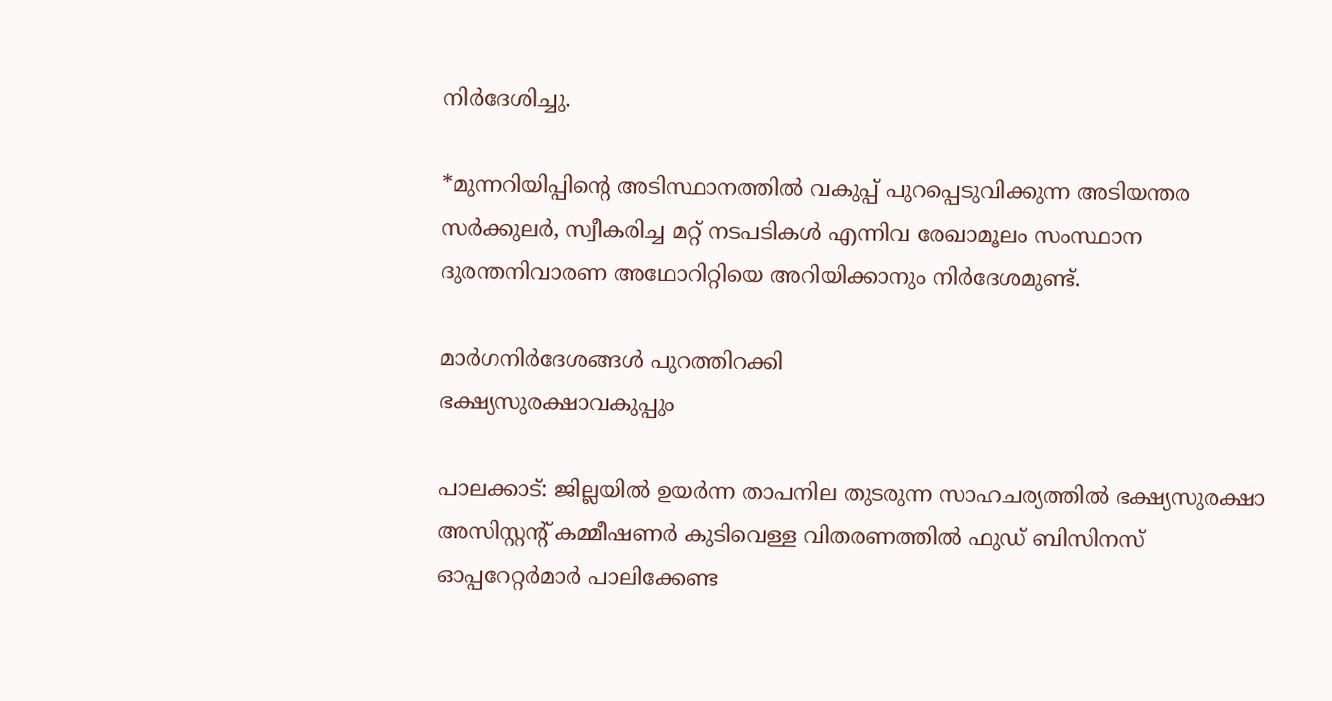നിർദേശിച്ചു.

*മുന്നറിയിപ്പിന്‍റെ അടിസ്ഥാനത്തിൽ വകുപ്പ് പുറപ്പെടുവിക്കുന്ന അടിയന്തര സർക്കുലർ, സ്വീകരിച്ച മറ്റ് നടപടികൾ എന്നിവ രേഖാമൂലം സംസ്ഥാന ദുരന്തനിവാരണ അഥോറിറ്റിയെ അറിയിക്കാനും നിർദേശമുണ്ട്.

മാര്‍ഗനിര്‍ദേശങ്ങള്‍ പുറത്തിറക്കി
ഭക്ഷ്യസുരക്ഷാവകുപ്പും

പാലക്കാട്: ജില്ലയില്‍ ഉയർന്ന താപനില തുടരുന്ന സാഹചര്യത്തില്‍ ഭക്ഷ്യസുരക്ഷാ അസിസ്റ്റന്‍റ് കമ്മീഷണര്‍ കുടിവെള്ള വിതരണത്തില്‍ ഫുഡ് ബിസിനസ് ഓപ്പറേറ്റര്‍മാര്‍ പാലിക്കേണ്ട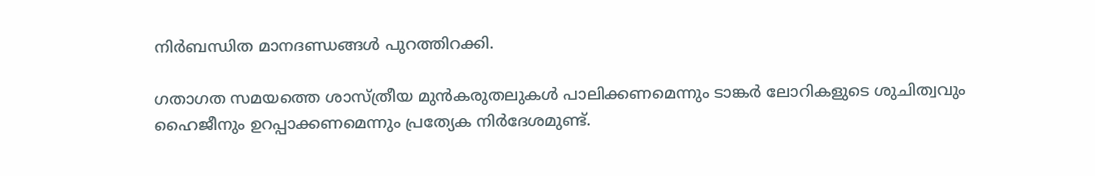നിര്‍ബന്ധിത മാനദണ്ഡങ്ങള്‍ പുറത്തിറക്കി.

ഗതാഗത സമയത്തെ ശാസ്ത്രീയ മുന്‍കരുതലുകള്‍ പാലിക്കണമെന്നും ടാങ്കര്‍ ലോറികളുടെ ശുചിത്വവും ഹൈജീനും ഉറപ്പാക്കണമെന്നും പ്രത്യേക നിർദേശമുണ്ട്.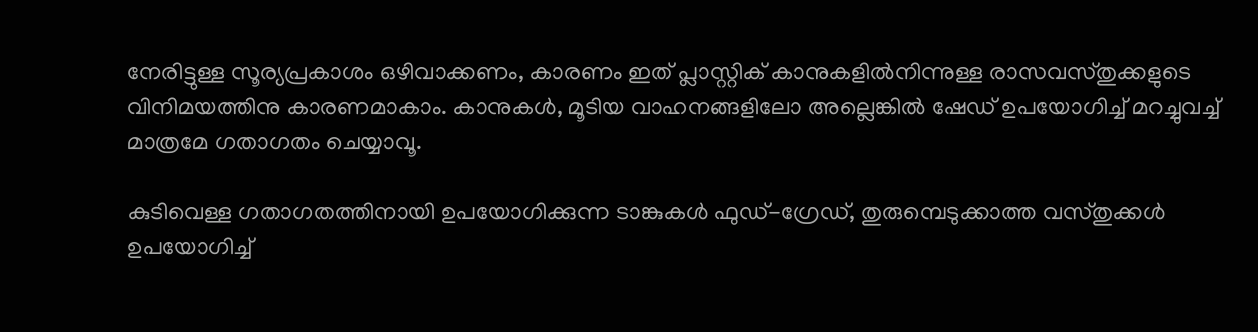നേരിട്ടുള്ള സൂര്യപ്രകാശം ഒഴിവാക്കണം, കാരണം ഇത് പ്ലാസ്റ്റിക് കാനുകളില്‍നിന്നുള്ള രാസവസ്തുക്കളുടെ വിനിമയത്തിനു കാരണമാകാം. കാനുകള്‍, മൂടിയ വാഹനങ്ങളിലോ അല്ലെങ്കില്‍ ഷേഡ് ഉപയോഗിച്ച് മറച്ചുവച്ച് മാത്രമേ ഗതാഗതം ചെയ്യാവൂ.

കുടിവെള്ള ഗതാഗതത്തിനായി ഉപയോഗിക്കുന്ന ടാങ്കുകള്‍ ഫുഡ്-ഗ്രേഡ്, തുരുമ്പെടുക്കാത്ത വസ്തുക്കള്‍ ഉപയോഗിച്ച്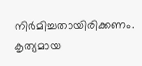നിര്‍മിച്ചതായിരിക്കണം. കൃത്യമായ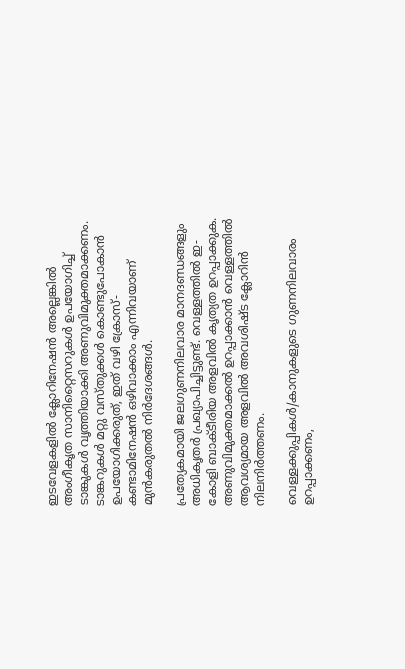ഇടവേളകളില്‍ ക്ലോറിനേഷന്‍ അല്ലെങ്കില്‍ അംഗീകൃത സാനിറ്റൈസറുകള്‍ ഉപയോഗിച്ച് ടാങ്കുകള്‍ വൃത്തിയാക്കി അണുവിമുക്തമാക്കണം. ടാങ്കറുകള്‍ മറ്റു വസ്തുക്കള്‍ കൊണ്ടുപോകാന്‍ ഉപയോഗിക്കരുത്, ഇത് വഴി ക്രോസ്- കണ്ടാമിനേഷന്‍ ഒഴിവാക്കാം എന്നിവയാണ് മുൻകരുതൽ നിർദേശങ്ങൾ.

പ്രത്യേകമായി ജലഗുണനിലവാര മാനദണ്ഡങ്ങളും അധികൃതർ പ്രഖ്യാപിച്ചിട്ടുണ്ട്. വെള്ളത്തില്‍ ഇ-കോളി ബാക്ടീരിയ അളവിൽ കൃത്യത ഉറപ്പാക്കുക. അണുവിമുക്തമാക്കല്‍ ഉറപ്പാക്കാന്‍ വെള്ളത്തില്‍ ആവശ്യമായ അളവില്‍ അവശിഷ്ട ക്ലോറിന്‍ നിലനിർത്തണം.

വെള്ളക്കുപ്പികള്‍/കാനുകളുടെ ഗുണനിലവാരം ഉറപ്പാക്കണം,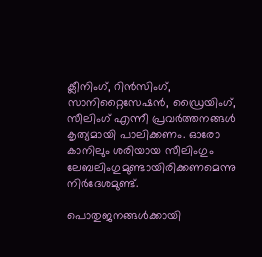ക്ലീനിംഗ്, റിന്‍സിംഗ്, സാനിറ്റൈസേഷന്‍, ഡ്രൈയിംഗ്, സീലിംഗ് എന്നീ പ്രവര്‍ത്തനങ്ങള്‍ കൃത്യമായി പാലിക്കണം. ഓരോ കാനിലും ശരിയായ സീലിംഗും ലേബലിംഗുമുണ്ടായിരിക്കണമെന്നു നിർദേശമുണ്ട്.

പൊതുജനങ്ങള്‍ക്കായി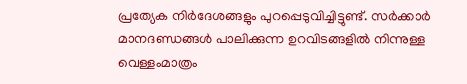പ്രത്യേക നിർദേശങ്ങളും പുറപ്പെടുവിച്ചിട്ടുണ്ട്. സർക്കാർ മാനദണ്ഡങ്ങള്‍ പാലിക്കുന്ന ഉറവിടങ്ങളില്‍ നിന്നുള്ള വെള്ളംമാത്രം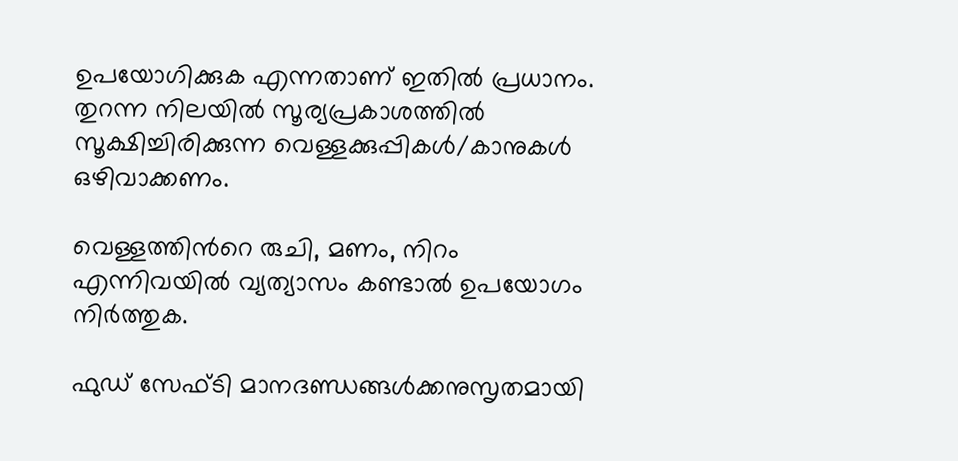ഉപയോഗിക്കുക എന്നതാണ് ഇതിൽ പ്രധാനം. തുറന്ന നിലയില്‍ സൂര്യപ്രകാശത്തില്‍ സൂക്ഷിച്ചിരിക്കുന്ന വെള്ളക്കുപ്പികള്‍/കാനുകള്‍ ഒഴിവാക്കണം.

വെള്ളത്തിന്‍റെ രുചി, മണം, നിറം എന്നിവയില്‍ വ്യത്യാസം കണ്ടാല്‍ ഉപയോഗം നിര്‍ത്തുക.

ഫുഡ് സേഫ്ടി മാനദണ്ഡങ്ങള്‍ക്കനുസൃതമായി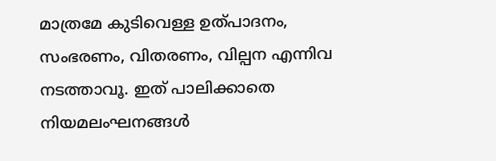മാത്രമേ കുടിവെള്ള ഉത്പാദനം, സംഭരണം, വിതരണം, വില്പന എന്നിവ നടത്താവൂ. ഇത് പാലിക്കാതെ നിയമലംഘനങ്ങള്‍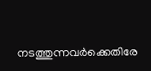നടത്തുന്നവര്‍ക്കെതിരേ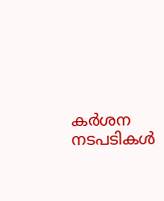കര്‍ശന നടപടികള്‍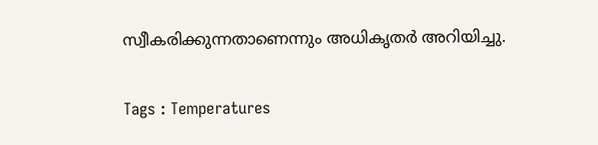സ്വീകരിക്കുന്നതാണെന്നും അധികൃതർ അറിയിച്ചു.

Tags : Temperatures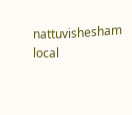nattuvishesham local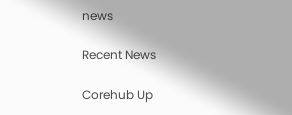news

Recent News

Corehub Up